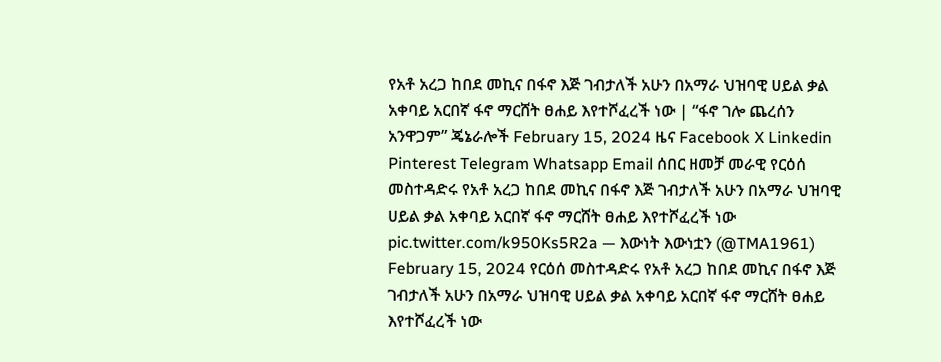የአቶ አረጋ ከበደ መኪና በፋኖ እጅ ገብታለች አሁን በአማራ ህዝባዊ ሀይል ቃል አቀባይ አርበኛ ፋኖ ማርሸት ፀሐይ እየተሾፈረች ነው | “ፋኖ ገሎ ጨረሰን አንዋጋም” ጄኔራሎች February 15, 2024 ዜና Facebook X Linkedin Pinterest Telegram Whatsapp Email ሰበር ዘመቻ መራዊ የርዕሰ መስተዳድሩ የአቶ አረጋ ከበደ መኪና በፋኖ እጅ ገብታለች አሁን በአማራ ህዝባዊ ሀይል ቃል አቀባይ አርበኛ ፋኖ ማርሸት ፀሐይ እየተሾፈረች ነው pic.twitter.com/k950Ks5R2a — እውነት እውነቷን (@TMA1961) February 15, 2024 የርዕሰ መስተዳድሩ የአቶ አረጋ ከበደ መኪና በፋኖ እጅ ገብታለች አሁን በአማራ ህዝባዊ ሀይል ቃል አቀባይ አርበኛ ፋኖ ማርሸት ፀሐይ እየተሾፈረች ነው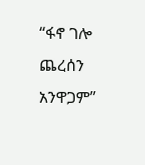“ፋኖ ገሎ ጨረሰን አንዋጋም”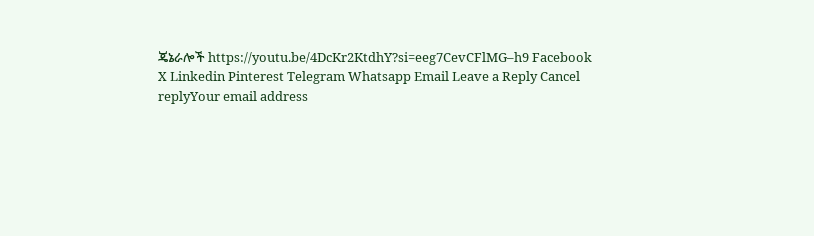ጄኔራሎች https://youtu.be/4DcKr2KtdhY?si=eeg7CevCFlMG–h9 Facebook X Linkedin Pinterest Telegram Whatsapp Email Leave a Reply Cancel replyYour email address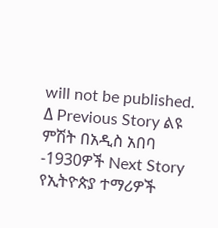will not be published. Δ Previous Story ልዩ ምሽት በአዲስ አበባ -1930ዎች Next Story የኢትዮጵያ ተማሪዎች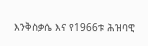እንቅስቃሴ እና የ1966ቱ ሕዝባዊ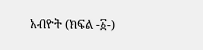አብዮት (ክፍል -፩-)